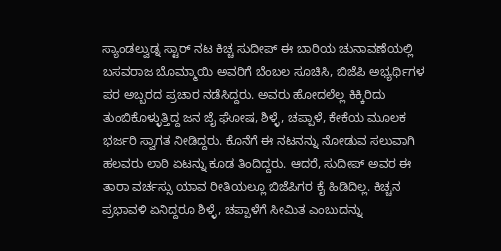ಸ್ಯಾಂಡಲ್ವುಡ್ನ ಸ್ಟಾರ್ ನಟ ಕಿಚ್ಚ ಸುದೀಪ್ ಈ ಬಾರಿಯ ಚುನಾವಣೆಯಲ್ಲಿ ಬಸವರಾಜ ಬೊಮ್ಮಾಯಿ ಅವರಿಗೆ ಬೆಂಬಲ ಸೂಚಿಸಿ, ಬಿಜೆಪಿ ಅಭ್ಯರ್ಥಿಗಳ ಪರ ಅಬ್ಬರದ ಪ್ರಚಾರ ನಡೆಸಿದ್ದರು. ಅವರು ಹೋದಲೆಲ್ಲ ಕಿಕ್ಕಿರಿದು ತುಂಬಿಕೊಳ್ಳುತ್ತಿದ್ದ ಜನ ಜೈ ಘೋಷ, ಶಿಳ್ಳೆ, ಚಪ್ಪಾಳೆ, ಕೇಕೆಯ ಮೂಲಕ ಭರ್ಜರಿ ಸ್ವಾಗತ ನೀಡಿದ್ದರು. ಕೊನೆಗೆ ಈ ನಟನನ್ನು ನೋಡುವ ಸಲುವಾಗಿ ಹಲವರು ಲಾಠಿ ಏಟನ್ನು ಕೂಡ ತಿಂದಿದ್ದರು. ಆದರೆ, ಸುದೀಪ್ ಅವರ ಈ ತಾರಾ ವರ್ಚಸ್ಸು ಯಾವ ರೀತಿಯಲ್ಲೂ ಬಿಜೆಪಿಗರ ಕೈ ಹಿಡಿದಿಲ್ಲ. ಕಿಚ್ಚನ ಪ್ರಭಾವಳಿ ಏನಿದ್ದರೂ ಶಿಳ್ಳೆ, ಚಪ್ಪಾಳೆಗೆ ಸೀಮಿತ ಎಂಬುದನ್ನು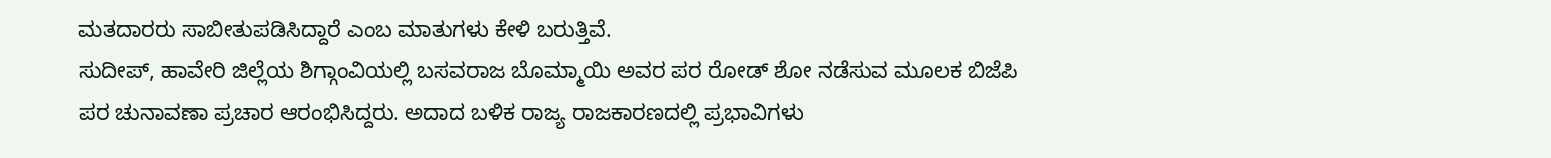ಮತದಾರರು ಸಾಬೀತುಪಡಿಸಿದ್ದಾರೆ ಎಂಬ ಮಾತುಗಳು ಕೇಳಿ ಬರುತ್ತಿವೆ.
ಸುದೀಪ್, ಹಾವೇರಿ ಜಿಲ್ಲೆಯ ಶಿಗ್ಗಾಂವಿಯಲ್ಲಿ ಬಸವರಾಜ ಬೊಮ್ಮಾಯಿ ಅವರ ಪರ ರೋಡ್ ಶೋ ನಡೆಸುವ ಮೂಲಕ ಬಿಜೆಪಿ ಪರ ಚುನಾವಣಾ ಪ್ರಚಾರ ಆರಂಭಿಸಿದ್ದರು. ಅದಾದ ಬಳಿಕ ರಾಜ್ಯ ರಾಜಕಾರಣದಲ್ಲಿ ಪ್ರಭಾವಿಗಳು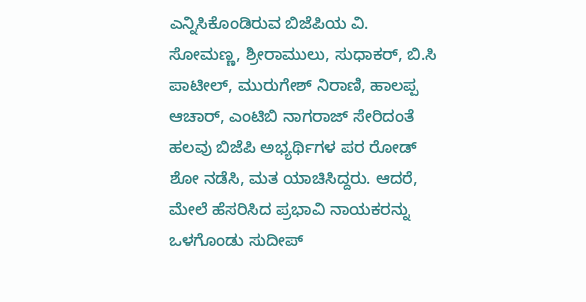ಎನ್ನಿಸಿಕೊಂಡಿರುವ ಬಿಜೆಪಿಯ ವಿ. ಸೋಮಣ್ಣ, ಶ್ರೀರಾಮುಲು, ಸುಧಾಕರ್, ಬಿ.ಸಿ ಪಾಟೀಲ್, ಮುರುಗೇಶ್ ನಿರಾಣಿ, ಹಾಲಪ್ಪ ಆಚಾರ್, ಎಂಟಿಬಿ ನಾಗರಾಜ್ ಸೇರಿದಂತೆ ಹಲವು ಬಿಜೆಪಿ ಅಭ್ಯರ್ಥಿಗಳ ಪರ ರೋಡ್ ಶೋ ನಡೆಸಿ, ಮತ ಯಾಚಿಸಿದ್ದರು. ಆದರೆ, ಮೇಲೆ ಹೆಸರಿಸಿದ ಪ್ರಭಾವಿ ನಾಯಕರನ್ನು ಒಳಗೊಂಡು ಸುದೀಪ್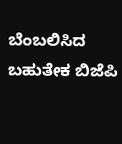ಬೆಂಬಲಿಸಿದ ಬಹುತೇಕ ಬಿಜೆಪಿ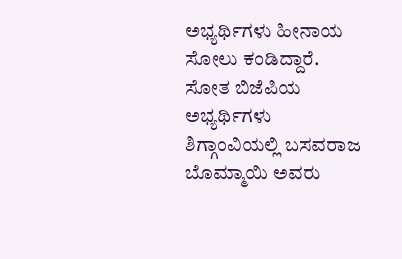ಅಭ್ಯರ್ಥಿಗಳು ಹೀನಾಯ ಸೋಲು ಕಂಡಿದ್ದಾರೆ.
ಸೋತ ಬಿಜೆಪಿಯ ಅಭ್ಯರ್ಥಿಗಳು
ಶಿಗ್ಗಾಂವಿಯಲ್ಲಿ ಬಸವರಾಜ ಬೊಮ್ಮಾಯಿ ಅವರು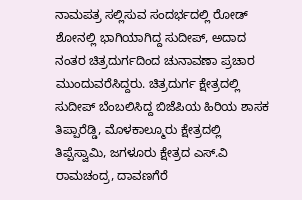ನಾಮಪತ್ರ ಸಲ್ಲಿಸುವ ಸಂದರ್ಭದಲ್ಲಿ ರೋಡ್ ಶೋನಲ್ಲಿ ಭಾಗಿಯಾಗಿದ್ದ ಸುದೀಪ್, ಅದಾದ ನಂತರ ಚಿತ್ರದುರ್ಗದಿಂದ ಚುನಾವಣಾ ಪ್ರಚಾರ ಮುಂದುವರೆಸಿದ್ದರು. ಚಿತ್ರದುರ್ಗ ಕ್ಷೇತ್ರದಲ್ಲಿ ಸುದೀಪ್ ಬೆಂಬಲಿಸಿದ್ದ ಬಿಜೆಪಿಯ ಹಿರಿಯ ಶಾಸಕ ತಿಪ್ಪಾರೆಡ್ಡಿ, ಮೊಳಕಾಲ್ಮೂರು ಕ್ಷೇತ್ರದಲ್ಲಿ ತಿಪ್ಪೆಸ್ವಾಮಿ, ಜಗಳೂರು ಕ್ಷೇತ್ರದ ಎಸ್.ವಿ ರಾಮಚಂದ್ರ, ದಾವಣಗೆರೆ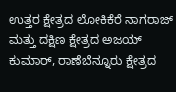ಉತ್ತರ ಕ್ಷೇತ್ರದ ಲೋಕಿಕೆರೆ ನಾಗರಾಜ್ ಮತ್ತು ದಕ್ಷಿಣ ಕ್ಷೇತ್ರದ ಅಜಯ್ ಕುಮಾರ್, ರಾಣೆಬೆನ್ನೂರು ಕ್ಷೇತ್ರದ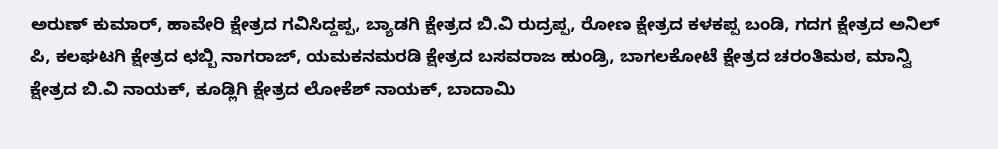ಅರುಣ್ ಕುಮಾರ್, ಹಾವೇರಿ ಕ್ಷೇತ್ರದ ಗವಿಸಿದ್ದಪ್ಪ, ಬ್ಯಾಡಗಿ ಕ್ಷೇತ್ರದ ಬಿ.ವಿ ರುದ್ರಪ್ಪ, ರೋಣ ಕ್ಷೇತ್ರದ ಕಳಕಪ್ಪ ಬಂಡಿ, ಗದಗ ಕ್ಷೇತ್ರದ ಅನಿಲ್ ಪಿ, ಕಲಘಟಗಿ ಕ್ಷೇತ್ರದ ಛಬ್ಬಿ ನಾಗರಾಜ್, ಯಮಕನಮರಡಿ ಕ್ಷೇತ್ರದ ಬಸವರಾಜ ಹುಂಡ್ರಿ, ಬಾಗಲಕೋಟೆ ಕ್ಷೇತ್ರದ ಚರಂತಿಮಠ, ಮಾನ್ವಿ ಕ್ಷೇತ್ರದ ಬಿ.ವಿ ನಾಯಕ್, ಕೂಡ್ಲಿಗಿ ಕ್ಷೇತ್ರದ ಲೋಕೆಶ್ ನಾಯಕ್, ಬಾದಾಮಿ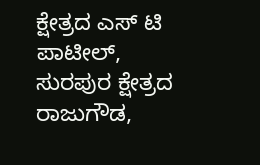ಕ್ಷೇತ್ರದ ಎಸ್ ಟಿ ಪಾಟೀಲ್, ಸುರಪುರ ಕ್ಷೇತ್ರದ ರಾಜುಗೌಡ,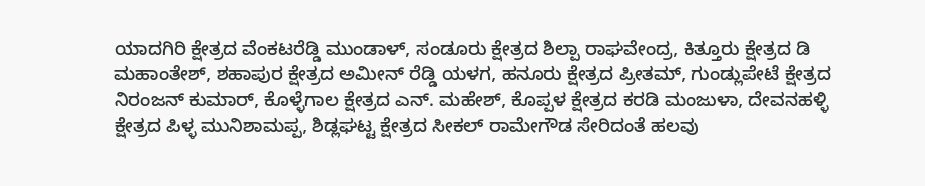ಯಾದಗಿರಿ ಕ್ಷೇತ್ರದ ವೆಂಕಟರೆಡ್ಡಿ ಮುಂಡಾಳ್, ಸಂಡೂರು ಕ್ಷೇತ್ರದ ಶಿಲ್ಪಾ ರಾಘವೇಂದ್ರ, ಕಿತ್ತೂರು ಕ್ಷೇತ್ರದ ಡಿ ಮಹಾಂತೇಶ್, ಶಹಾಪುರ ಕ್ಷೇತ್ರದ ಅಮೀನ್ ರೆಡ್ಡಿ ಯಳಗ, ಹನೂರು ಕ್ಷೇತ್ರದ ಪ್ರೀತಮ್, ಗುಂಡ್ಲುಪೇಟೆ ಕ್ಷೇತ್ರದ ನಿರಂಜನ್ ಕುಮಾರ್, ಕೊಳ್ಳೆಗಾಲ ಕ್ಷೇತ್ರದ ಎನ್. ಮಹೇಶ್, ಕೊಪ್ಪಳ ಕ್ಷೇತ್ರದ ಕರಡಿ ಮಂಜುಳಾ, ದೇವನಹಳ್ಳಿ ಕ್ಷೇತ್ರದ ಪಿಳ್ಳ ಮುನಿಶಾಮಪ್ಪ, ಶಿಡ್ಲಘಟ್ಟ ಕ್ಷೇತ್ರದ ಸೀಕಲ್ ರಾಮೇಗೌಡ ಸೇರಿದಂತೆ ಹಲವು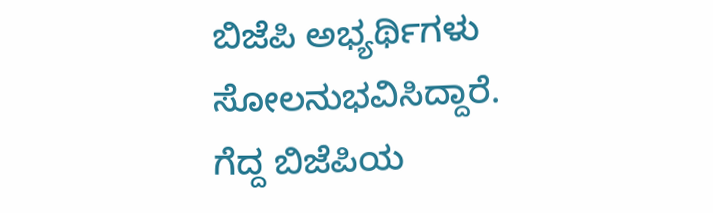ಬಿಜೆಪಿ ಅಭ್ಯರ್ಥಿಗಳು ಸೋಲನುಭವಿಸಿದ್ದಾರೆ.
ಗೆದ್ದ ಬಿಜೆಪಿಯ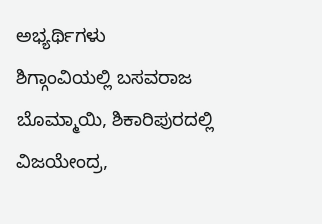ಅಭ್ಯರ್ಥಿಗಳು
ಶಿಗ್ಗಾಂವಿಯಲ್ಲಿ ಬಸವರಾಜ ಬೊಮ್ಮಾಯಿ, ಶಿಕಾರಿಪುರದಲ್ಲಿ ವಿಜಯೇಂದ್ರ,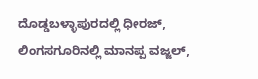ದೊಡ್ಡಬಳ್ಳಾಪುರದಲ್ಲಿ ಧೀರಜ್, ಲಿಂಗಸಗೂರಿನಲ್ಲಿ ಮಾನಪ್ಪ ವಜ್ಜಲ್,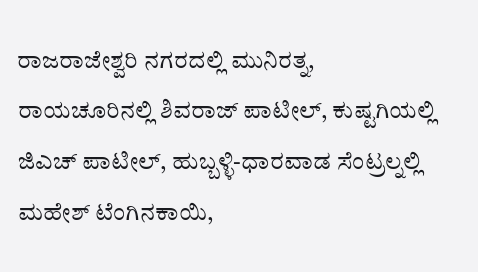ರಾಜರಾಜೇಶ್ವರಿ ನಗರದಲ್ಲಿ ಮುನಿರತ್ನ, ರಾಯಚೂರಿನಲ್ಲಿ ಶಿವರಾಜ್ ಪಾಟೀಲ್, ಕುಷ್ಟಗಿಯಲ್ಲಿ ಜಿಎಚ್ ಪಾಟೀಲ್, ಹುಬ್ಬಳ್ಳಿ-ಧಾರವಾಡ ಸೆಂಟ್ರಲ್ನಲ್ಲಿ ಮಹೇಶ್ ಟೆಂಗಿನಕಾಯಿ,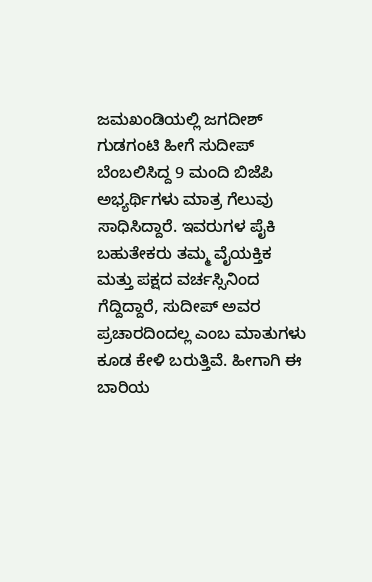ಜಮಖಂಡಿಯಲ್ಲಿ ಜಗದೀಶ್ ಗುಡಗಂಟಿ ಹೀಗೆ ಸುದೀಪ್ ಬೆಂಬಲಿಸಿದ್ದ 9 ಮಂದಿ ಬಿಜೆಪಿ ಅಭ್ಯರ್ಥಿಗಳು ಮಾತ್ರ ಗೆಲುವು ಸಾಧಿಸಿದ್ದಾರೆ. ಇವರುಗಳ ಪೈಕಿ ಬಹುತೇಕರು ತಮ್ಮ ವೈಯಕ್ತಿಕ ಮತ್ತು ಪಕ್ಷದ ವರ್ಚಸ್ಸಿನಿಂದ ಗೆದ್ದಿದ್ದಾರೆ, ಸುದೀಪ್ ಅವರ ಪ್ರಚಾರದಿಂದಲ್ಲ ಎಂಬ ಮಾತುಗಳು ಕೂಡ ಕೇಳಿ ಬರುತ್ತಿವೆ. ಹೀಗಾಗಿ ಈ ಬಾರಿಯ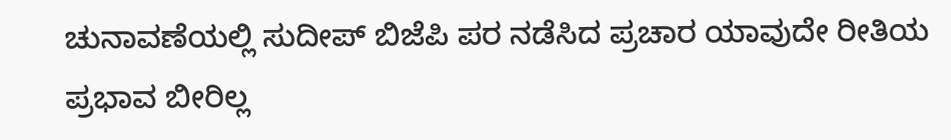ಚುನಾವಣೆಯಲ್ಲಿ ಸುದೀಪ್ ಬಿಜೆಪಿ ಪರ ನಡೆಸಿದ ಪ್ರಚಾರ ಯಾವುದೇ ರೀತಿಯ ಪ್ರಭಾವ ಬೀರಿಲ್ಲ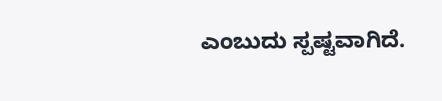ಎಂಬುದು ಸ್ಪಷ್ಟವಾಗಿದೆ.